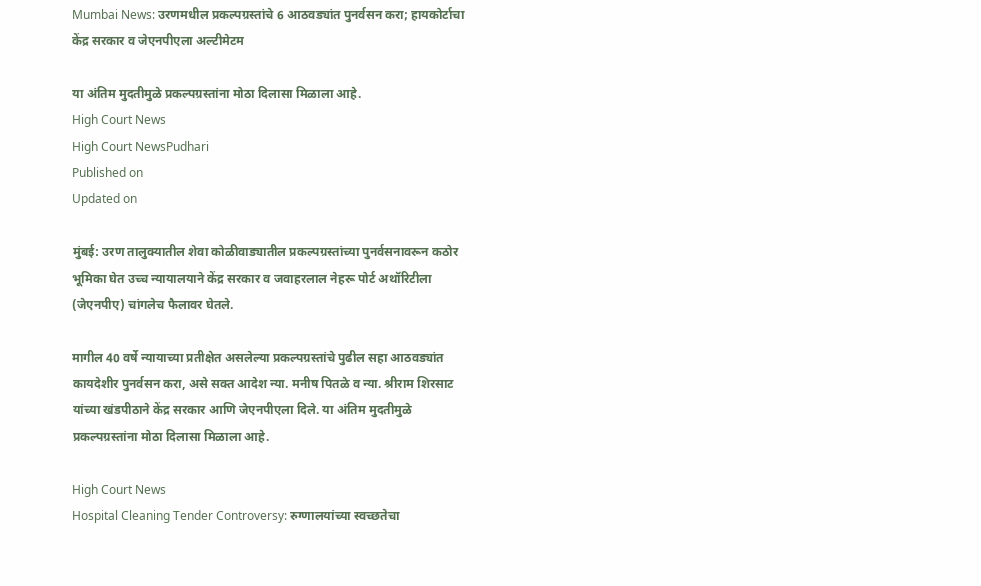Mumbai News: उरणमधील प्रकल्पग्रस्तांचे 6 आठवड्यांत पुनर्वसन करा; हायकोर्टाचा केंद्र सरकार व जेएनपीएला अल्टीमेटम

या अंतिम मुदतीमुळे प्रकल्पग्रस्तांना मोठा दिलासा मिळाला आहे.
High Court News
High Court NewsPudhari
Published on
Updated on

मुंबई: उरण तालुक्यातील शेवा कोळीवाड्यातील प्रकल्पग्रस्तांच्या पुनर्वसनावरून कठोर भूमिका घेत उच्च न्यायालयाने केंद्र सरकार व जवाहरलाल नेहरू पोर्ट अथॉरिटीला (जेएनपीए) चांगलेच फैलावर घेतले.

मागील 40 वर्षे न्यायाच्या प्रतीक्षेत असलेल्या प्रकल्पग्रस्तांचे पुढील सहा आठवड्यांत कायदेशीर पुनर्वसन करा, असे सक्त आदेश न्या. मनीष पितळे व न्या. श्रीराम शिरसाट यांच्या खंडपीठाने केंद्र सरकार आणि जेएनपीएला दिले. या अंतिम मुदतीमुळे प्रकल्पग्रस्तांना मोठा दिलासा मिळाला आहे.

High Court News
Hospital Cleaning Tender Controversy: रुग्णालयांच्या स्वच्छतेचा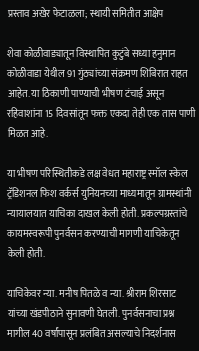प्रस्ताव अखेर फेटाळला; स्थायी समितीत आक्षेप

शेवा कोळीवाड्यातून विस्थापित कुटुंबे सध्या हनुमान कोळीवाडा येथील 91 गुंठ्यांच्या संक्रमण शिबिरात राहत आहेत. या ठिकाणी पाण्याची भीषण टंचाई असून रहिवाशांना 15 दिवसांतून फक्त एकदा तेही एक तास पाणी मिळत आहे.

या भीषण परिस्थितीकडे लक्ष वेधत महाराष्ट्र स्मॉल स्केल ट्रॅडिशनल फिश वर्कर्स युनियनच्या माध्यमातून ग्रामस्थांनी न्यायालयात याचिका दाखल केली होती. प्रकल्पग्रस्तांचे कायमस्वरूपी पुनर्वसन करण्याची मागणी याचिकेतून केली होती.

याचिकेवर न्या. मनीष पितळे व न्या. श्रीराम शिरसाट यांच्या खंडपीठाने सुनावणी घेतली. पुनर्वसनाचा प्रश्न मागील 40 वर्षांपासून प्रलंबित असल्याचे निदर्शनास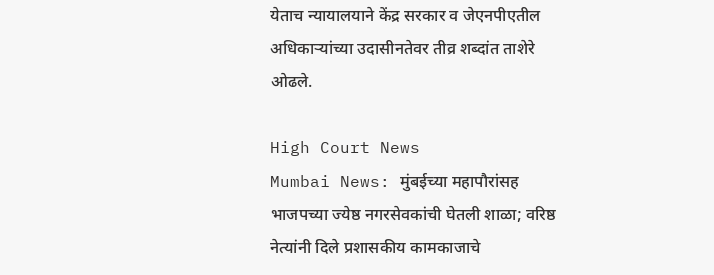येताच न्यायालयाने केंद्र सरकार व जेएनपीएतील अधिकाऱ्यांच्या उदासीनतेवर तीव्र शब्दांत ताशेरे ओढले.

High Court News
Mumbai News: मुंबईच्या महापौरांसह भाजपच्या ज्येष्ठ नगरसेवकांची घेतली शाळा; वरिष्ठ नेत्यांनी दिले प्रशासकीय कामकाजाचे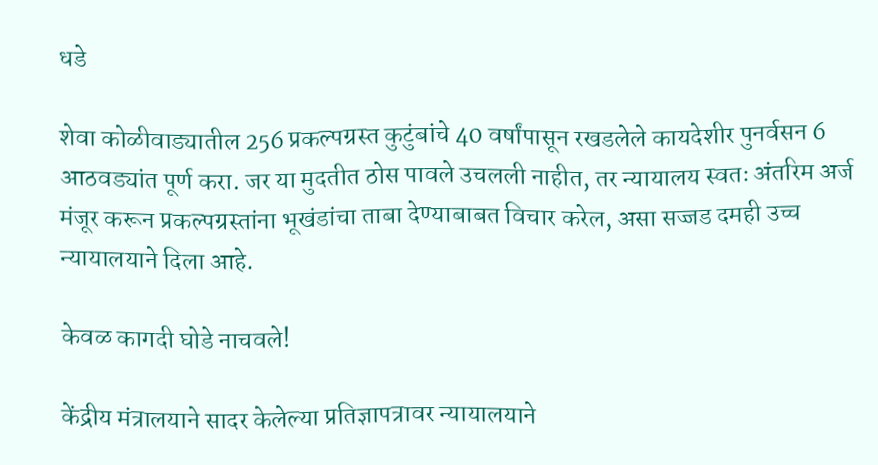धडे

शेवा कोळीवाड्यातील 256 प्रकल्पग्रस्त कुटुंबांचे 40 वर्षांपासून रखडलेले कायदेशीर पुनर्वसन 6 आठवड्यांत पूर्ण करा. जर या मुदतीत ठोस पावले उचलली नाहीत, तर न्यायालय स्वतः अंतरिम अर्ज मंजूर करून प्रकल्पग्रस्तांना भूखंडांचा ताबा देण्याबाबत विचार करेल, असा सज्जड दमही उच्च न्यायालयाने दिला आहे.

केवळ कागदी घोडे नाचवले!

केंद्रीय मंत्रालयाने सादर केलेल्या प्रतिज्ञापत्रावर न्यायालयाने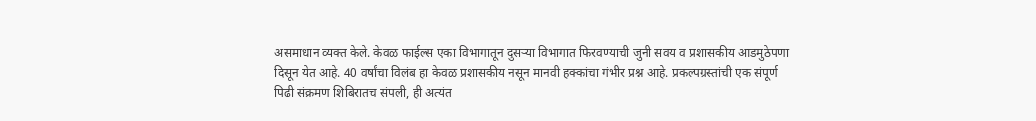असमाधान व्यक्त केले. केवळ फाईल्स एका विभागातून दुसऱ्या विभागात फिरवण्याची जुनी सवय व प्रशासकीय आडमुठेपणा दिसून येत आहे. 40 वर्षांचा विलंब हा केवळ प्रशासकीय नसून मानवी हक्कांचा गंभीर प्रश्न आहे. प्रकल्पग्रस्तांची एक संपूर्ण पिढी संक्रमण शिबिरातच संपली, ही अत्यंत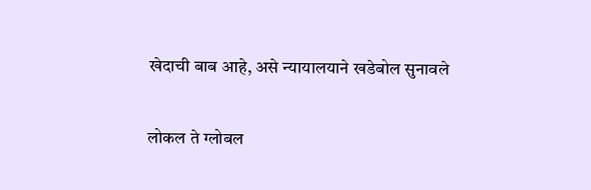खेदाची बाब आहे, असे न्यायालयाने खडेबोल सुनावले

लोकल ते ग्लोबल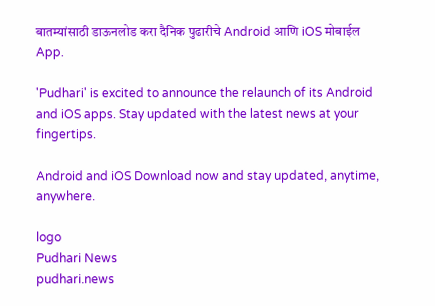बातम्यांसाठी डाऊनलोड करा दैनिक पुढारीचे Android आणि iOS मोबाईल App.

'Pudhari' is excited to announce the relaunch of its Android and iOS apps. Stay updated with the latest news at your fingertips.

Android and iOS Download now and stay updated, anytime, anywhere.

logo
Pudhari News
pudhari.news